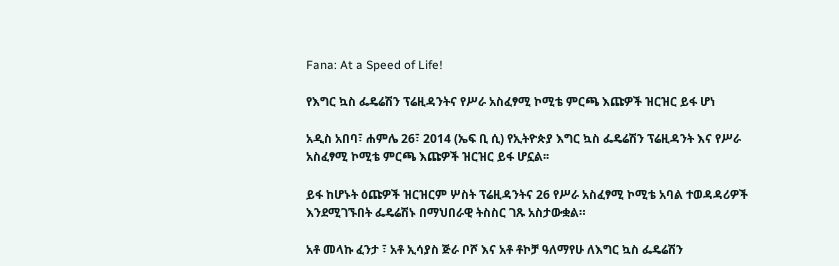Fana: At a Speed of Life!

የእግር ኳስ ፌዴሬሽን ፕሬዚዳንትና የሥራ አስፈፃሚ ኮሚቴ ምርጫ እጩዎች ዝርዝር ይፋ ሆነ

አዲስ አበባ፣ ሐምሌ 26፣ 2014 (ኤፍ ቢ ሲ) የኢትዮጵያ እግር ኳስ ፌዴሬሽን ፕሬዚዳንት እና የሥራ አስፈፃሚ ኮሚቴ ምርጫ እጩዎች ዝርዝር ይፋ ሆኗል፡፡

ይፋ ከሆኑት ዕጩዎች ዝርዝርም ሦስት ፕሬዚዳንትና 26 የሥራ አስፈፃሚ ኮሚቴ አባል ተወዳዳሪዎች እንደሚገኙበት ፌዴሬሽኑ በማህበራዊ ትስስር ገጹ አስታውቋል።

አቶ መላኩ ፈንታ ፣ አቶ ኢሳያስ ጅራ ቦሾ እና አቶ ቶኮቻ ዓለማየሁ ለእግር ኳስ ፌዴሬሽን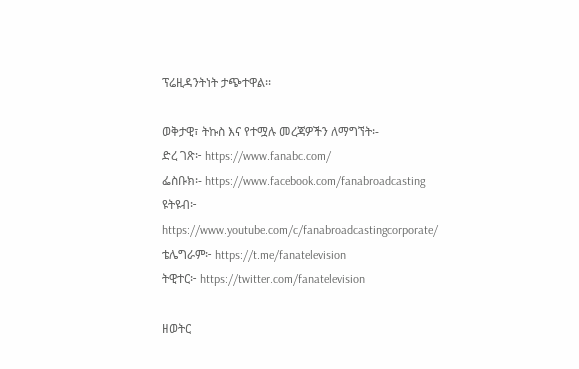ፕሬዚዳንትነት ታጭተዋል፡፡

ወቅታዊ፣ ትኩስ እና የተሟሉ መረጃዎችን ለማግኘት፡-
ድረ ገጽ፦ https://www.fanabc.com/
ፌስቡክ፡- https://www.facebook.com/fanabroadcasting
ዩትዩብ፦ https://www.youtube.com/c/fanabroadcastingcorporate/
ቴሌግራም፦ https://t.me/fanatelevision
ትዊተር፦ https://twitter.com/fanatelevision

ዘወትር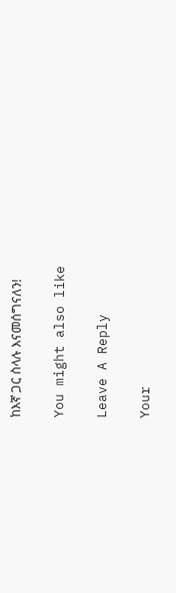ከእኛ ጋር ስላሉ እናመሰግናለን!

You might also like

Leave A Reply

Your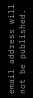email address will not be published.